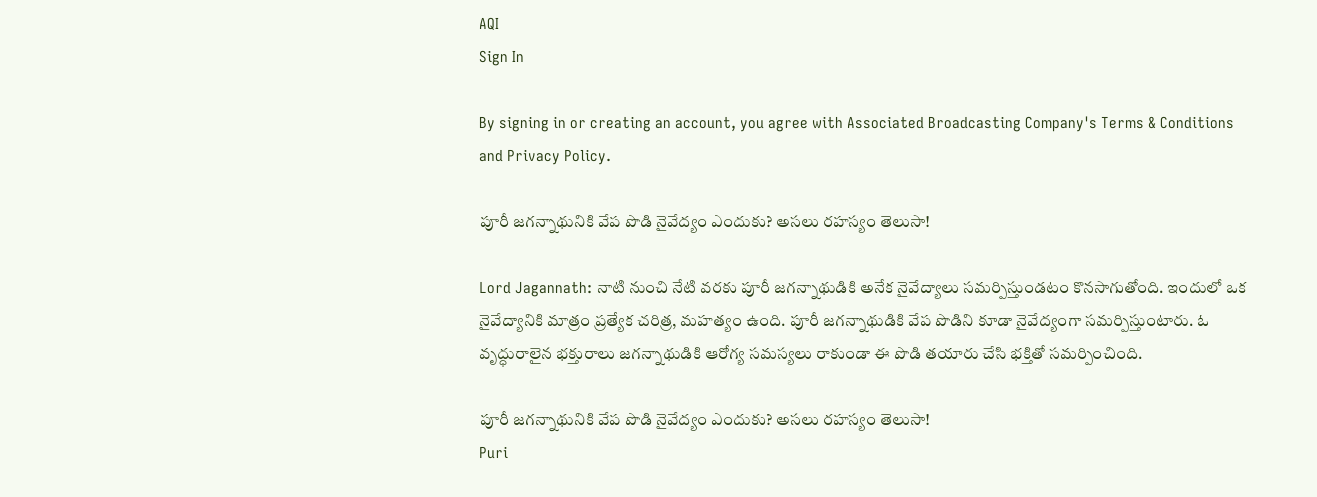AQI
Sign In

By signing in or creating an account, you agree with Associated Broadcasting Company's Terms & Conditions and Privacy Policy.

పూరీ జగన్నాథునికి వేప పొడి నైవేద్యం ఎందుకు? అసలు రహస్యం తెలుసా!

Lord Jagannath: నాటి నుంచి నేటి వరకు పూరీ జగన్నాథుడికి అనేక నైవేద్యాలు సమర్పిస్తుండటం కొనసాగుతోంది. ఇందులో ఒక నైవేద్యానికి మాత్రం ప్రత్యేక చరిత్ర, మహత్యం ఉంది. పూరీ జగన్నాథుడికి వేప పొడిని కూడా నైవేద్యంగా సమర్పిస్తుంటారు. ఓ వృద్ధురాలైన భక్తురాలు జగన్నాథుడికి ఆరోగ్య సమస్యలు రాకుండా ఈ పొడి తయారు చేసి భక్తితో సమర్పించింది.

పూరీ జగన్నాథునికి వేప పొడి నైవేద్యం ఎందుకు? అసలు రహస్యం తెలుసా!
Puri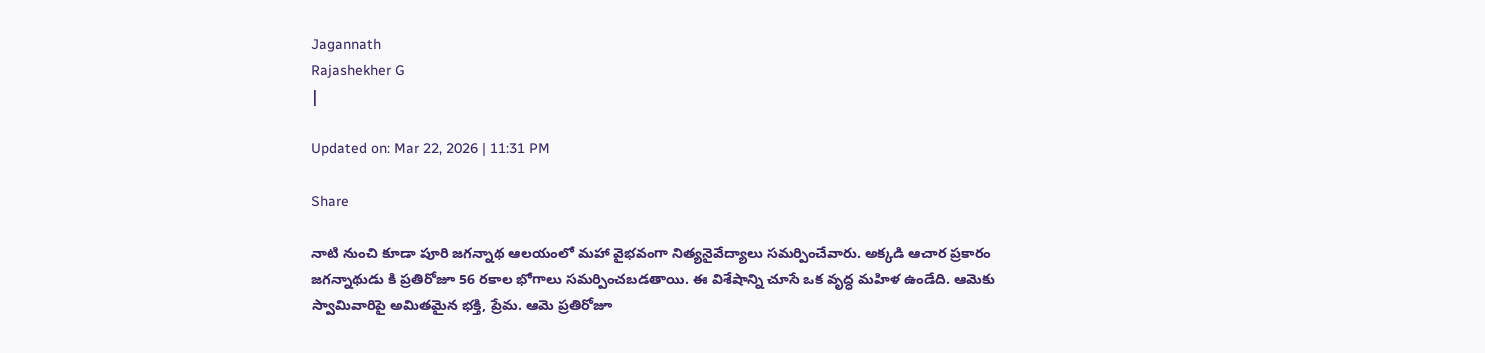Jagannath
Rajashekher G
|

Updated on: Mar 22, 2026 | 11:31 PM

Share

నాటి నుంచి కూడా పూరి జగన్నాథ ఆలయంలో మహా వైభవంగా నిత్యనైవేద్యాలు సమర్పించేవారు. అక్కడి ఆచార ప్రకారం జగన్నాథుడు కి ప్రతిరోజూ 56 రకాల భోగాలు సమర్పించబడతాయి. ఈ విశేషాన్ని చూసే ఒక వృద్ధ మహిళ ఉండేది. ఆమెకు స్వామివారిపై అమితమైన భక్తి, ప్రేమ. ఆమె ప్రతిరోజూ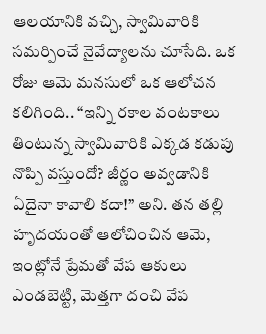ఆలయానికి వచ్చి, స్వామివారికి సమర్పించే నైవేద్యాలను చూసేది. ఒక రోజు ఆమె మనసులో ఒక ఆలోచన కలిగింది.. “ఇన్ని రకాల వంటకాలు తింటున్న స్వామివారికి ఎక్కడ కడుపు నొప్పి వస్తుందో? జీర్ణం అవ్వడానికి ఏదైనా కావాలి కదా!” అని. తన తల్లి హృదయంతో ఆలోచించిన ఆమె, ఇంట్లోనే ప్రేమతో వేప ఆకులు ఎండబెట్టి, మెత్తగా దంచి వేప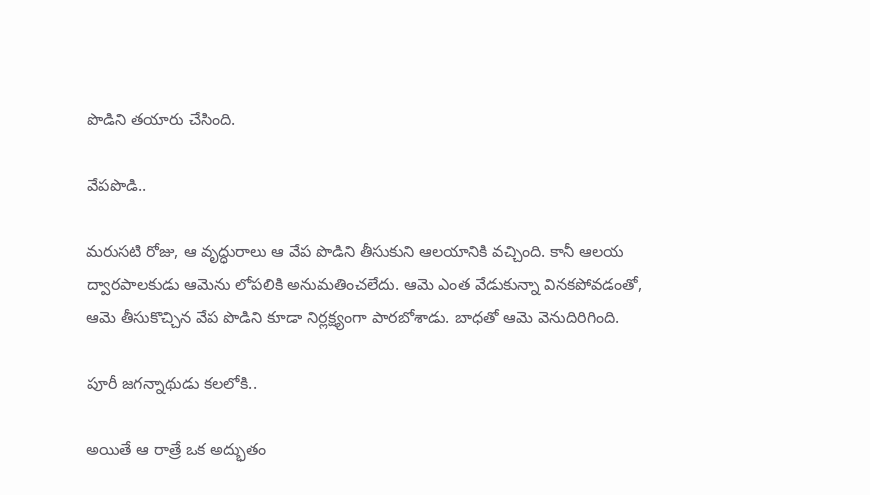పొడిని తయారు చేసింది.

వేపపొడి..

మరుసటి రోజు, ఆ వృద్ధురాలు ఆ వేప పొడిని తీసుకుని ఆలయానికి వచ్చింది. కానీ ఆలయ ద్వారపాలకుడు ఆమెను లోపలికి అనుమతించలేదు. ఆమె ఎంత వేడుకున్నా వినకపోవడంతో, ఆమె తీసుకొచ్చిన వేప పొడిని కూడా నిర్లక్ష్యంగా పారబోశాడు. బాధతో ఆమె వెనుదిరిగింది.

పూరీ జగన్నాథుడు కలలోకి..

అయితే ఆ రాత్రే ఒక అద్భుతం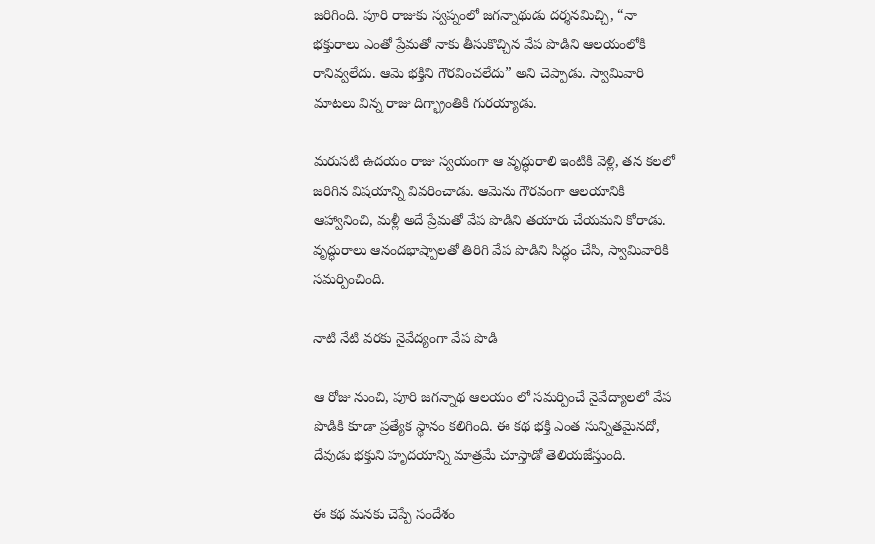జరిగింది. పూరి రాజుకు స్వప్నంలో జగన్నాథుడు దర్శనమిచ్చి, “నా భక్తురాలు ఎంతో ప్రేమతో నాకు తీసుకొచ్చిన వేప పొడిని ఆలయంలోకి రానివ్వలేదు. ఆమె భక్తిని గౌరవించలేదు” అని చెప్పాడు. స్వామివారి మాటలు విన్న రాజు దిగ్భ్రాంతికి గురయ్యాడు.

మరుసటి ఉదయం రాజు స్వయంగా ఆ వృద్ధురాలి ఇంటికి వెళ్లి, తన కలలో జరిగిన విషయాన్ని వివరించాడు. ఆమెను గౌరవంగా ఆలయానికి ఆహ్వానించి, మళ్లీ అదే ప్రేమతో వేప పొడిని తయారు చేయమని కోరాడు. వృద్ధురాలు ఆనందభాష్పాలతో తిరిగి వేప పొడిని సిద్ధం చేసి, స్వామివారికి సమర్పించింది.

నాటి నేటి వరకు నైవేద్యంగా వేప పొడి

ఆ రోజు నుంచి, పూరి జగన్నాథ ఆలయం లో సమర్పించే నైవేద్యాలలో వేప పొడికి కూడా ప్రత్యేక స్థానం కలిగింది. ఈ కథ భక్తి ఎంత సున్నితమైనదో, దేవుడు భక్తుని హృదయాన్ని మాత్రమే చూస్తాడో తెలియజేస్తుంది.

ఈ కథ మనకు చెప్పే సందేశం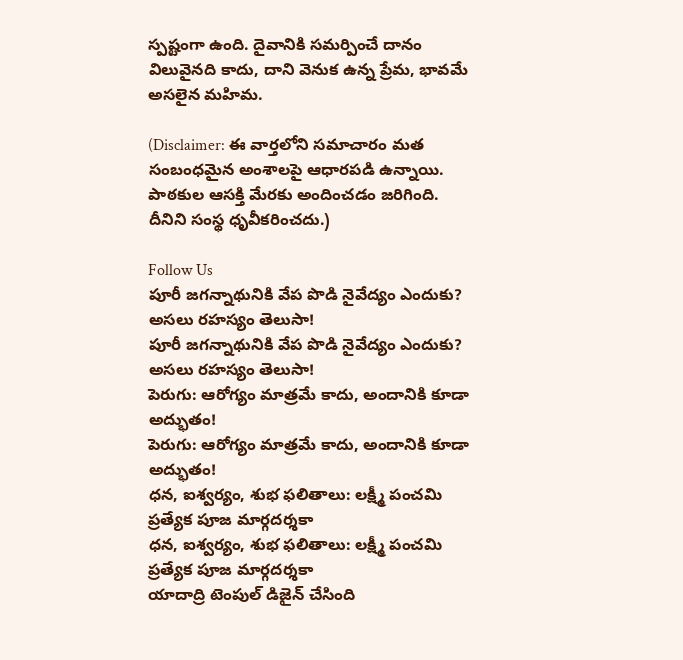స్పష్టంగా ఉంది. దైవానికి సమర్పించే దానం విలువైనది కాదు, దాని వెనుక ఉన్న ప్రేమ, భావమే అసలైన మహిమ.

(Disclaimer: ఈ వార్తలోని సమాచారం మత సంబంధమైన అంశాలపై ఆధారపడి ఉన్నాయి. పాఠకుల ఆసక్తి మేరకు అందించడం జరిగింది. దీనిని సంస్థ ధృవీకరించదు.)

Follow Us
పూరీ జగన్నాథునికి వేప పొడి నైవేద్యం ఎందుకు? అసలు రహస్యం తెలుసా!
పూరీ జగన్నాథునికి వేప పొడి నైవేద్యం ఎందుకు? అసలు రహస్యం తెలుసా!
పెరుగు: ఆరోగ్యం మాత్రమే కాదు, అందానికి కూడా అద్భుతం!
పెరుగు: ఆరోగ్యం మాత్రమే కాదు, అందానికి కూడా అద్భుతం!
ధన, ఐశ్వర్యం, శుభ ఫలితాలు: లక్ష్మీ పంచమి ప్రత్యేక పూజ మార్గదర్శకా
ధన, ఐశ్వర్యం, శుభ ఫలితాలు: లక్ష్మీ పంచమి ప్రత్యేక పూజ మార్గదర్శకా
యాదాద్రి టెంపుల్ డిజైన్ చేసింది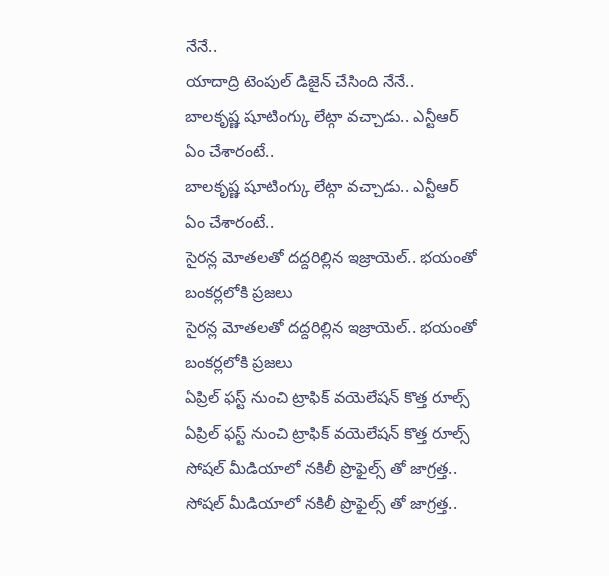నేనే..
యాదాద్రి టెంపుల్ డిజైన్ చేసింది నేనే..
బాలకృష్ణ షూటింగ్కు లేట్గా వచ్చాడు.. ఎన్టీఆర్ ఏం చేశారంటే..
బాలకృష్ణ షూటింగ్కు లేట్గా వచ్చాడు.. ఎన్టీఆర్ ఏం చేశారంటే..
సైరన్ల మోతలతో దద్దరిల్లిన ఇజ్రాయెల్.. భయంతో బంకర్లలోకి ప్రజలు
సైరన్ల మోతలతో దద్దరిల్లిన ఇజ్రాయెల్.. భయంతో బంకర్లలోకి ప్రజలు
ఏప్రిల్ ఫస్ట్ నుంచి ట్రాఫిక్ వయెలేషన్ కొత్త రూల్స్
ఏప్రిల్ ఫస్ట్ నుంచి ట్రాఫిక్ వయెలేషన్ కొత్త రూల్స్
సోషల్ మీడియాలో నకిలీ ప్రొఫైల్స్ తో జాగ్రత్త..
సోషల్ మీడియాలో నకిలీ ప్రొఫైల్స్ తో జాగ్రత్త..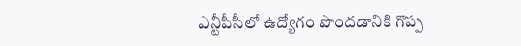ఎన్టీపీసీలో ఉద్యోగం పొందడానికి గొప్ప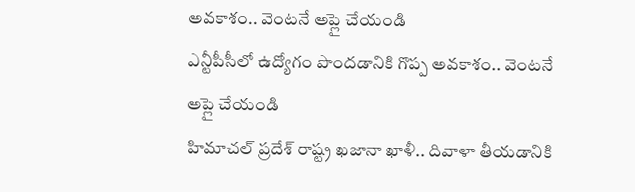అవకాశం.. వెంటనే అప్లై చేయండి
ఎన్టీపీసీలో ఉద్యోగం పొందడానికి గొప్ప అవకాశం.. వెంటనే అప్లై చేయండి
హిమాచల్ ప్రదేశ్ రాష్ట్ర ఖజానా ఖాళీ.. దివాళా తీయడానికి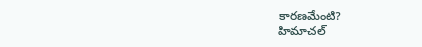కారణమేంటి?
హిమాచల్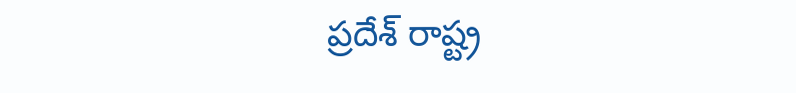ప్రదేశ్ రాష్ట్ర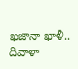ఖజానా ఖాళీ.. దివాళా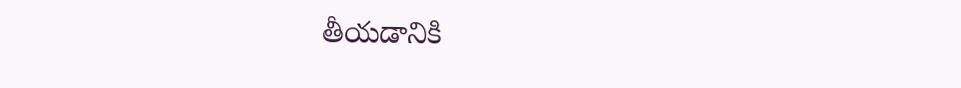తీయడానికి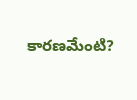కారణమేంటి?